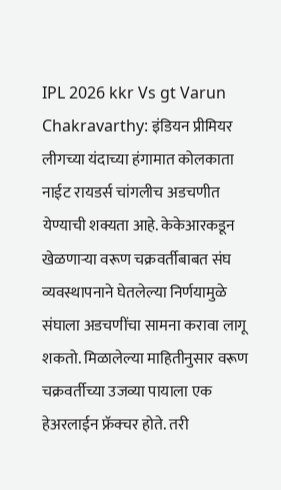IPL 2026 kkr Vs gt Varun Chakravarthy: इंडियन प्रीमियर लीगच्या यंदाच्या हंगामात कोलकाता नाईट रायडर्स चांगलीच अडचणीत येण्याची शक्यता आहे. केकेआरकडून खेळणाऱ्या वरूण चक्रवर्तीबाबत संघ व्यवस्थापनाने घेतलेल्या निर्णयामुळे संघाला अडचणींचा सामना करावा लागू शकतो. मिळालेल्या माहितीनुसार वरूण चक्रवर्तीच्या उजव्या पायाला एक हेअरलाईन फ्रॅक्चर होते. तरी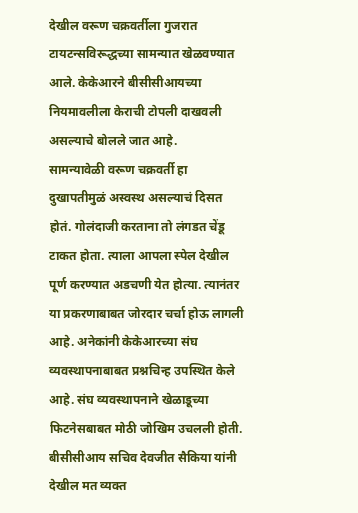देखील वरूण चक्रवर्तीला गुजरात टायटन्सविरूद्धच्या सामन्यात खेळवण्यात आले. केकेआरने बीसीसीआयच्या नियमावलीला केराची टोपली दाखवली असल्याचे बोलले जात आहे.
सामन्यावेळी वरूण चक्रवर्ती हा दुखापतीमुळं अस्वस्थ असल्याचं दिसत होतं. गोलंदाजी करताना तो लंगडत चेंडू टाकत होता. त्याला आपला स्पेल देखील पूर्ण करण्यात अडचणी येत होत्या. त्यानंतर या प्रकरणाबाबत जोरदार चर्चा होऊ लागली आहे. अनेकांनी केकेआरच्या संघ व्यवस्थापनाबाबत प्रश्नचिन्ह उपस्थित केले आहे. संघ व्यवस्थापनाने खेळाडूच्या फिटनेसबाबत मोठी जोखिम उचलली होती.
बीसीसीआय सचिव देवजीत सैकिया यांनी देखील मत व्यक्त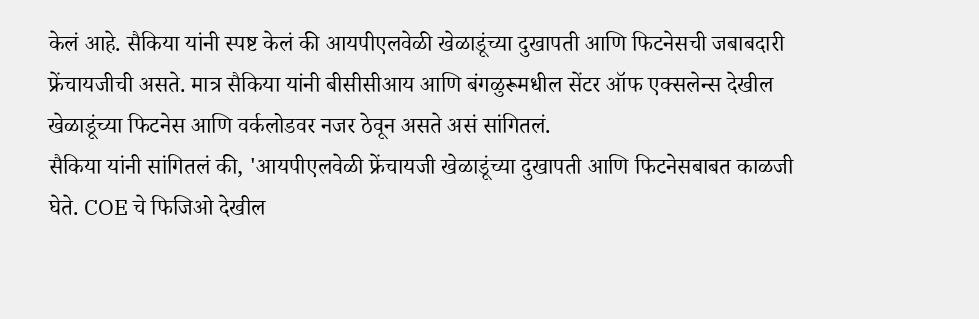केलं आहे. सैकिया यांनी स्पष्ट केलं की आयपीएलवेळी खेळाडूंच्या दुखापती आणि फिटनेसची जबाबदारी फ्रेंचायजीची असते. मात्र सैकिया यांनी बीसीसीआय आणि बंगळुरूमधील सेंटर ऑफ एक्सलेन्स देखील खेळाडूंच्या फिटनेस आणि वर्कलोडवर नजर ठेवून असते असं सांगितलं.
सैकिया यांनी सांगितलं की, 'आयपीएलवेळी फ्रेंचायजी खेळाडूंच्या दुखापती आणि फिटनेसबाबत काळजी घेते. COE चे फिजिओ देखील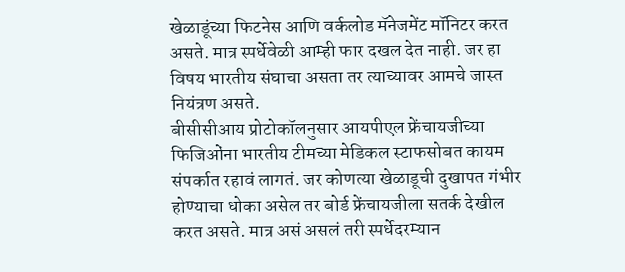खेळाडूंच्या फिटनेस आणि वर्कलोड मॅनेजमेंट मॉनिटर करत असते. मात्र स्पर्धेवेळी आम्ही फार दखल देत नाही. जर हा विषय भारतीय संघाचा असता तर त्याच्यावर आमचे जास्त नियंत्रण असते.
बीसीसीआय प्रोटोकॉलनुसार आयपीएल फ्रेंचायजीच्या फिजिओंना भारतीय टीमच्या मेडिकल स्टाफसोबत कायम संपर्कात रहावं लागतं. जर कोणत्या खेळाडूची दुखापत गंभीर होण्याचा धोका असेल तर बोर्ड फ्रेंचायजीला सतर्क देखील करत असते. मात्र असं असलं तरी स्पर्धेदरम्यान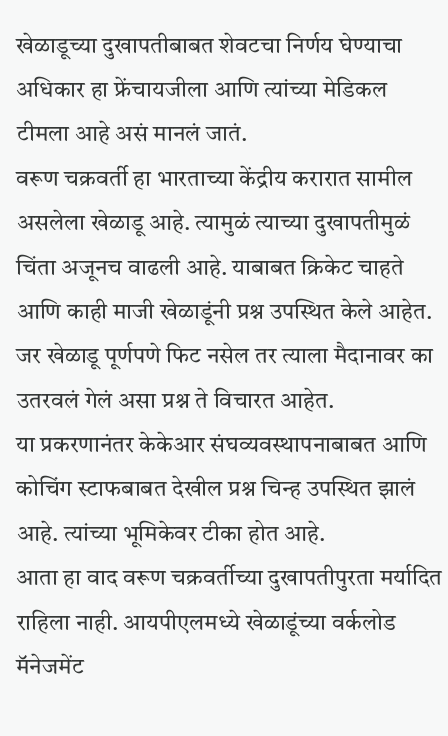खेळाडूच्या दुखापतीबाबत शेवटचा निर्णय घेण्याचा अधिकार हा फ्रेंचायजीला आणि त्यांच्या मेडिकल टीमला आहे असं मानलं जातं.
वरूण चक्रवर्ती हा भारताच्या केंद्रीय करारात सामील असलेला खेळाडू आहे. त्यामुळं त्याच्या दुखापतीमुळं चिंता अजूनच वाढली आहे. याबाबत क्रिकेट चाहते आणि काही माजी खेळाडूंनी प्रश्न उपस्थित केले आहेत. जर खेळाडू पूर्णपणे फिट नसेल तर त्याला मैदानावर का उतरवलं गेलं असा प्रश्न ते विचारत आहेत.
या प्रकरणानंतर केकेआर संघव्यवस्थापनाबाबत आणि कोचिंग स्टाफबाबत देखील प्रश्न चिन्ह उपस्थित झालं आहे. त्यांच्या भूमिकेवर टीका होत आहे.
आता हा वाद वरूण चक्रवर्तीच्या दुखापतीपुरता मर्यादित राहिला नाही. आयपीएलमध्ये खेळाडूंच्या वर्कलोड मॅनेजमेंट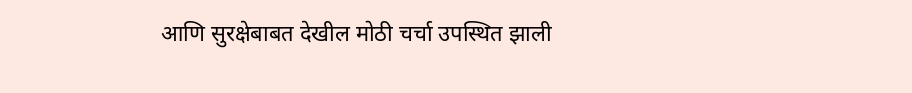आणि सुरक्षेबाबत देखील मोठी चर्चा उपस्थित झाली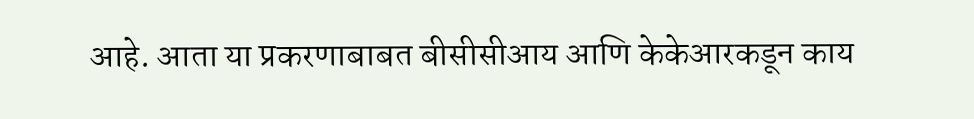आहे. आता या प्रकरणाबाबत बीसीसीआय आणि केकेआरकडून काय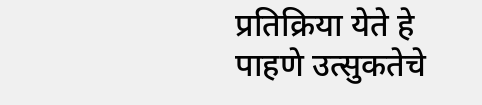प्रतिक्रिया येते हे पाहणे उत्सुकतेचे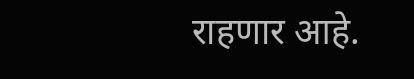राहणार आहे.